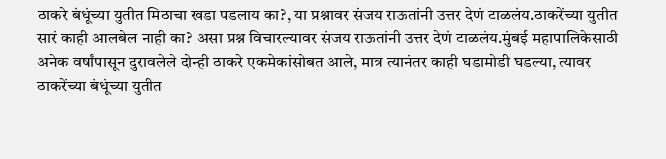ठाकरे बंधूंच्या युतीत मिठाचा खडा पडलाय का?, या प्रश्नावर संजय राऊतांनी उत्तर देणं टाळलंय.ठाकरेंच्या युतीत सारं काही आलबेल नाही का? असा प्रश्न विचारल्यावर संजय राऊतांनी उत्तर देणं टाळलंय.मुंबई महापालिकेसाठी अनेक वर्षांपासून दुरावलेले दोन्ही ठाकरे एकमेकांसोबत आले, मात्र त्यानंतर काही घडामोडी घडल्या, त्यावर ठाकरेंच्या बंधूंच्या युतीत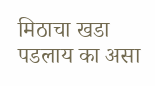मिठाचा खडा पडलाय का असा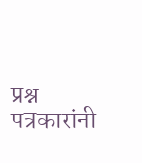प्रश्न पत्रकारांनी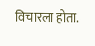विचारला होता.